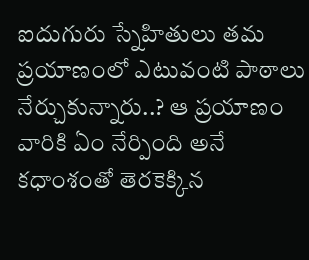ఐదుగురు స్నేహితులు తమ ప్రయాణంలో ఎటువంటి పాఠాలు నేర్చుకున్నారు..? ఆ ప్రయాణం వారికి ఏం నేర్పింది అనే కధాంశంతో తెరకెక్కిన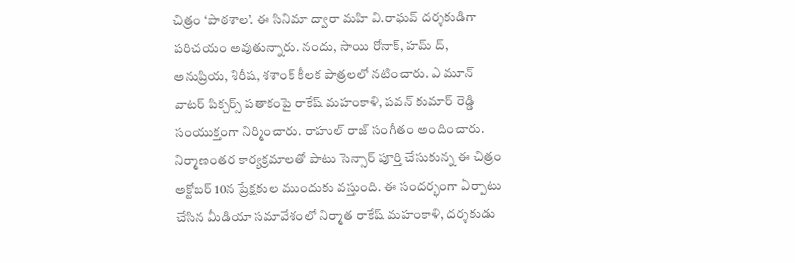చిత్రం ‘పాఠశాల’. ఈ సినిమా ద్వారా మహి వి.రాఘవ్ దర్శకుడిగా పరిచయం అవుతున్నారు. నందు, సాయి రోనాక్, హమ్ ద్, అనుప్రియ, శిరీష, శశాంక్ కీలక పాత్రలలో నటించారు. ఎ మూన్ వాటర్ పిక్చర్స్ పతాకంపై రాకేష్ మహంకాళి, పవన్ కుమార్ రెడ్డి సంయుక్తంగా నిర్మించారు. రాహుల్ రాజ్ సంగీతం అందించారు. నిర్మాణంతర కార్యక్రమాలతో పాటు సెన్సార్ పూర్తి చేసుకున్న ఈ చిత్రం అక్టోబర్ 10న ప్రేక్షకుల ముందుకు వస్తుంది. ఈ సందర్భంగా ఏర్పాటు చేసిన మీడియా సమావేశంలో నిర్మాత రాకేష్ మహంకాళి, దర్శకుడు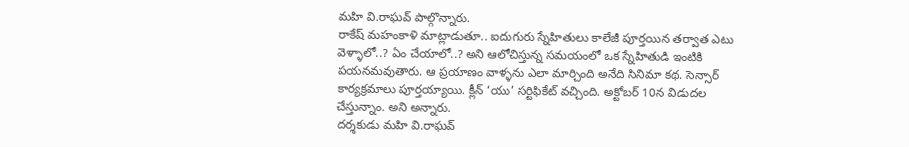మహి వి.రాఘవ్ పాల్గొన్నారు.
రాకేష్ మహంకాళి మాట్లాడుతూ.. ఐదుగురు స్నేహితులు కాలేజీ పూర్తయిన తర్వాత ఎటు వెళ్ళాలో..? ఏం చేయాలో..? అని ఆలోచిస్తున్న సమయంలో ఒక స్నేహితుడి ఇంటికి పయనమవుతారు. ఆ ప్రయాణం వాళ్ళను ఎలా మార్చింది అనేది సినిమా కథ. సెన్సార్ కార్యక్రమాలు పూర్తయ్యాయి. క్లీన్ ‘యు’ సర్టిఫికేట్ వచ్చింది. అక్టోబర్ 10న విడుదల చేస్తున్నాం. అని అన్నారు.
దర్శకుడు మహి వి.రాఘవ్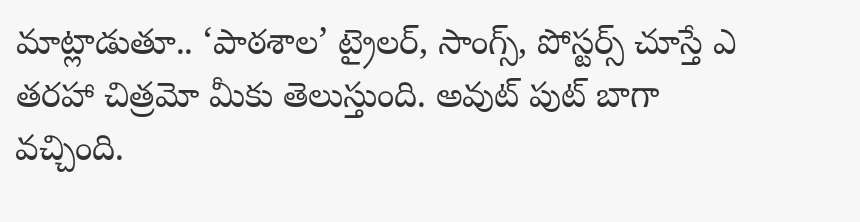మాట్లాడుతూ.. ‘పాఠశాల’ ట్రైలర్, సాంగ్స్, పోస్టర్స్ చూస్తే ఎ తరహా చిత్రమో మీకు తెలుస్తుంది. అవుట్ పుట్ బాగా వచ్చింది.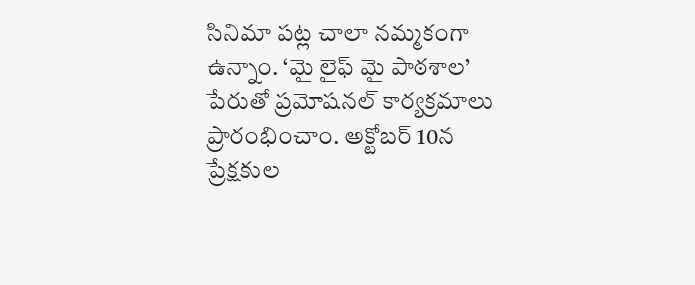సినిమా పట్ల చాలా నమ్మకంగా ఉన్నాం. ‘మై లైఫ్ మై పాఠశాల’ పేరుతో ప్రమోషనల్ కార్యక్రమాలు ప్రారంభించాం. అక్టోబర్ 10న ప్రేక్షకుల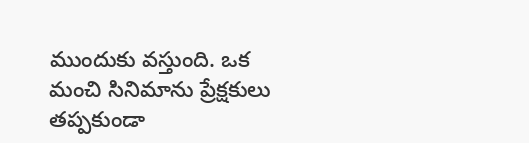ముందుకు వస్తుంది. ఒక మంచి సినిమాను ప్రేక్షకులు తప్పకుండా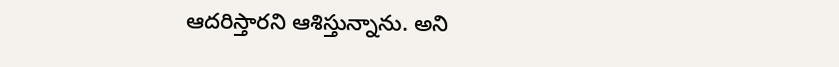ఆదరిస్తారని ఆశిస్తున్నాను. అని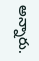అన్నారు.